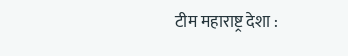टीम महाराष्ट्र देशा :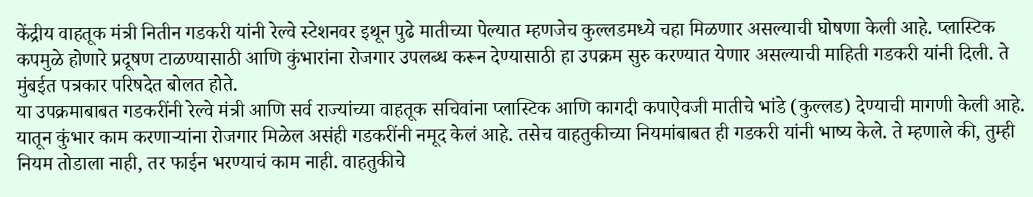केंद्रीय वाहतूक मंत्री नितीन गडकरी यांनी रेल्वे स्टेशनवर इथून पुढे मातीच्या पेल्यात म्हणजेच कुल्लडमध्ये चहा मिळणार असल्याची घोषणा केली आहे. प्लास्टिक कपमुळे होणारे प्रदूषण टाळण्यासाठी आणि कुंभारांना रोजगार उपलब्ध करून देण्यासाठी हा उपक्रम सुरु करण्यात येणार असल्याची माहिती गडकरी यांनी दिली. ते मुंबईत पत्रकार परिषदेत बोलत होते.
या उपक्रमाबाबत गडकरींनी रेल्वे मंत्री आणि सर्व राज्यांच्या वाहतूक सचिवांना प्लास्टिक आणि कागदी कपाऐवजी मातीचे भांडे (कुल्लड) देण्याची मागणी केली आहे. यातून कुंभार काम करणाऱ्यांना रोजगार मिळेल असंही गडकरींनी नमूद केलं आहे. तसेच वाहतुकीच्या नियमांबाबत ही गडकरी यांनी भाष्य केले. ते म्हणाले की, तुम्ही नियम तोडाला नाही, तर फाईन भरण्याचं काम नाही. वाहतुकीचे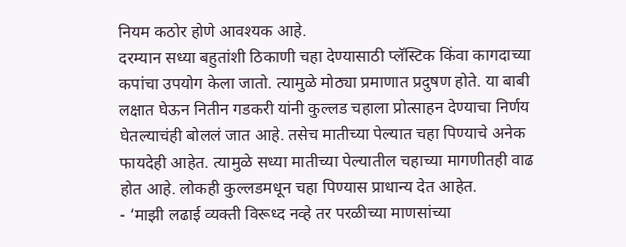नियम कठोर होणे आवश्यक आहे.
दरम्यान सध्या बहुतांशी ठिकाणी चहा देण्यासाठी प्लॅस्टिक किंवा कागदाच्या कपांचा उपयोग केला जातो. त्यामुळे मोठ्या प्रमाणात प्रदुषण होते. या बाबी लक्षात घेऊन नितीन गडकरी यांनी कुल्लड चहाला प्रोत्साहन देण्याचा निर्णय घेतल्याचंही बोललं जात आहे. तसेच मातीच्या पेल्यात चहा पिण्याचे अनेक फायदेही आहेत. त्यामुळे सध्या मातीच्या पेल्यातील चहाच्या मागणीतही वाढ होत आहे. लोकही कुल्लडमधून चहा पिण्यास प्राधान्य देत आहेत.
- ‘माझी लढाई व्यक्ती विरूध्द नव्हे तर परळीच्या माणसांच्या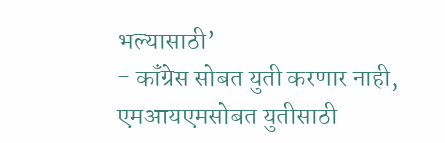भल्यासाठी’
- कॉंग्रेस सोबत युती करणार नाही, एमआयएमसोबत युतीसाठी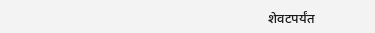शेवटपर्यंत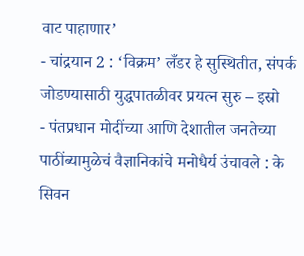वाट पाहाणार’
- चांद्रयान 2 : ‘विक्रम’ लँडर हे सुस्थितीत, संपर्क जोडण्यासाठी युद्धपातळीवर प्रयत्न सुरु – इस्रो
- पंतप्रधान मोदींच्या आणि देशातील जनतेच्या पाठींब्यामुळेचं वैज्ञानिकांचे मनोधैर्य उंचावले : के सिवन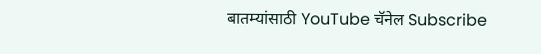बातम्यांसाठी YouTube चॅनेल Subscribe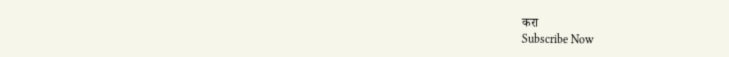करा
Subscribe Now